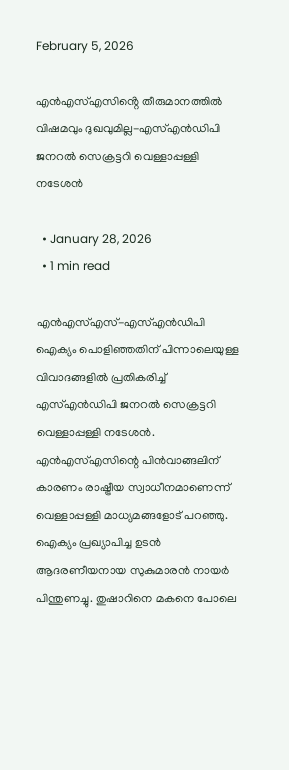February 5, 2026

എൻഎസ്എസിൻ്റെ തീരുമാനത്തിൽ വിഷമവും ദുഖവുമില്ല-എസ്എൻഡിപി ജനറൽ സെക്രട്ടറി വെള്ളാപ്പള്ളി നടേശൻ

  • January 28, 2026
  • 1 min read

എൻഎസ്എസ്-എസ്എൻഡിപി ഐക്യം പൊളിഞ്ഞതിന് പിന്നാലെയുള്ള വിവാദങ്ങളിൽ പ്രതികരിച്ച് എസ്എൻഡിപി ജനറൽ സെക്രട്ടറി വെള്ളാപ്പള്ളി നടേശൻ. എൻഎസ്എസിന്റെ പിൻവാങ്ങലിന് കാരണം രാഷ്ട്രീയ സ്വാധീനമാണെന്ന് വെള്ളാപ്പള്ളി മാധ്യമങ്ങളോട് പറഞ്ഞു. ഐക്യം പ്രഖ്യാപിച്ച ഉടൻ ആദരണീയനായ സുകുമാരൻ നായർ പിന്തുണച്ചു. തുഷാറിനെ മകനെ പോലെ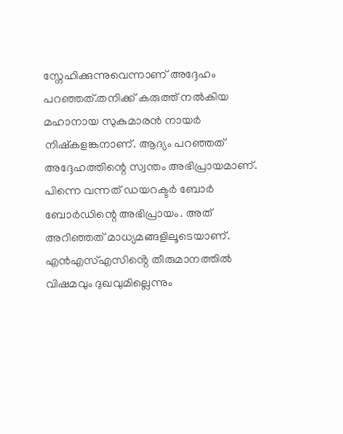സ്നേഹിക്കുന്നുവെന്നാണ് അദ്ദേഹം പറഞ്ഞത്.തനിക്ക് കരുത്ത് നൽകിയ മഹാനായ സുകുമാരൻ നായർ നിഷ്കളങ്കനാണ്. ആദ്യം പറഞ്ഞത് അദ്ദേഹത്തിന്റെ സ്വന്തം അഭിപ്രായമാണ്. പിന്നെ വന്നത് ഡയറക്ടർ ബോർ ബോർഡിന്റെ അഭിപ്രായം. അത് അറിഞ്ഞത് മാധ്യമങ്ങളിലൂടെയാണ്. എൻഎസ്എസിൻ്റെ തീരുമാനത്തിൽ വിഷമവും ദുഖവുമില്ലെന്നും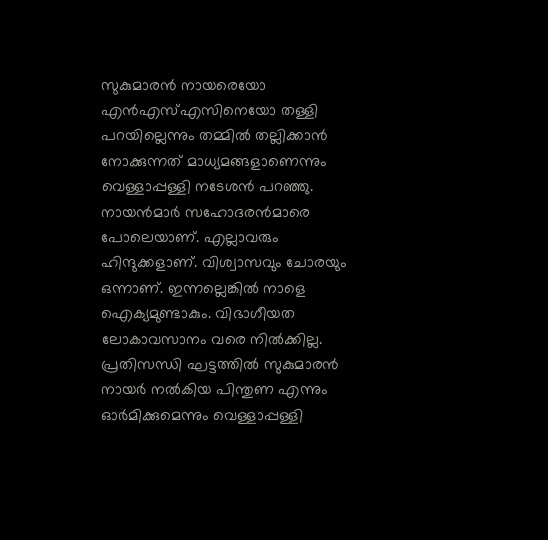സുകുമാരൻ നായരെയോ എൻഎസ്എസിനെയോ തള്ളി പറയില്ലെന്നും തമ്മിൽ തല്ലിക്കാൻ നോക്കുന്നത് മാധ്യമങ്ങളാണെന്നും വെള്ളാപ്പള്ളി നടേശൻ പറ‍ഞ്ഞു. നായൻമാർ സഹോദരൻമാരെ പോലെയാണ്. എല്ലാവരും ഹിന്ദുക്കളാണ്. വിശ്വാസവും ചോരയും ഒന്നാണ്. ഇന്നല്ലെങ്കിൽ നാളെ ഐക്യമുണ്ടാകും. വിഭാഗീയത ലോകാവസാനം വരെ നിൽക്കില്ല. പ്രതിസന്ധി ഘട്ടത്തിൽ സുകുമാരൻ നായർ നൽകിയ പിന്തുണ എന്നും ഓർമിക്കുമെന്നും വെള്ളാപ്പള്ളി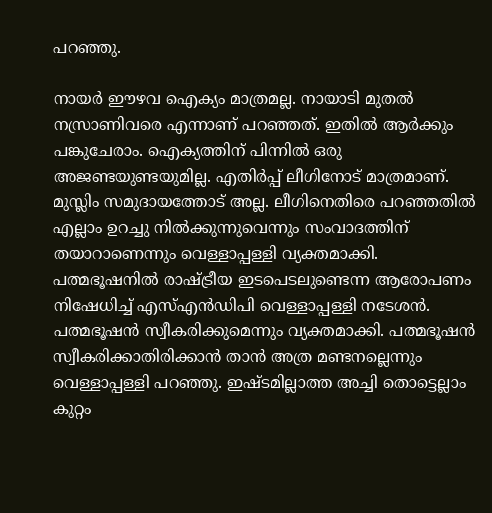പറഞ്ഞു.

നായർ ഈഴവ ഐക്യം മാത്രമല്ല. നായാടി മുതൽ നസ്രാണിവരെ എന്നാണ് പറഞ്ഞത്. ഇതിൽ ആർക്കും പങ്കുചേരാം. ഐക്യത്തിന് പിന്നിൽ ഒരു അജണ്ടയുണ്ടയുമില്ല. എതിർപ്പ് ലീഗിനോട് മാത്രമാണ്. മുസ്ലിം സമുദായത്തോട് അല്ല. ലീഗിനെതിരെ പറഞ്ഞതിൽ എല്ലാം ഉറച്ചു നിൽക്കുന്നുവെന്നും സംവാദത്തിന് തയാറാണെന്നും വെള്ളാപ്പള്ളി വ്യക്തമാക്കി. പത്മഭൂഷനിൽ രാഷ്ട്രീയ ഇടപെടലുണ്ടെന്ന ആരോപണം നിഷേധിച്ച് എസ്എൻഡിപി വെള്ളാപ്പള്ളി നടേശൻ. പത്മഭൂഷൻ സ്വീകരിക്കുമെന്നും വ്യക്തമാക്കി. പത്മഭൂഷൻ സ്വീകരിക്കാതിരിക്കാൻ താൻ അത്ര മണ്ടനല്ലെന്നും വെള്ളാപ്പള്ളി പറഞ്ഞു. ഇഷ്ടമില്ലാത്ത അച്ചി തൊട്ടെല്ലാം കുറ്റം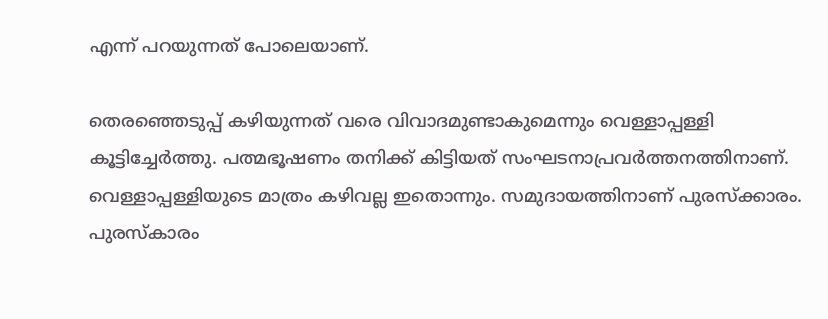എന്ന് പറയുന്നത് പോലെയാണ്.

തെരഞ്ഞെടുപ്പ് കഴിയുന്നത് വരെ വിവാദമുണ്ടാകുമെന്നും വെള്ളാപ്പള്ളി കൂട്ടിച്ചേർത്തു. പത്മഭൂഷണം തനിക്ക് കിട്ടിയത് സംഘടനാപ്രവർത്തനത്തിനാണ്. വെള്ളാപ്പള്ളിയുടെ മാത്രം കഴിവല്ല ഇതൊന്നും. സമുദായത്തിനാണ് പുരസ്ക്കാരം. പുരസ്കാരം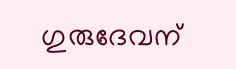ഗുരുദേവന്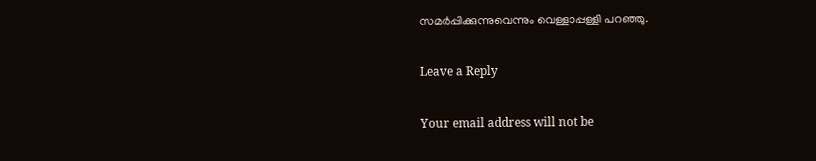സമർപ്പിക്കുന്നുവെന്നും വെള്ളാപ്പള്ളി പറഞ്ഞു.

Leave a Reply

Your email address will not be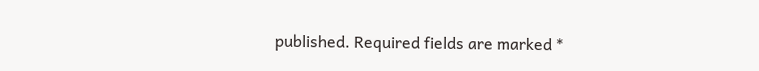published. Required fields are marked *